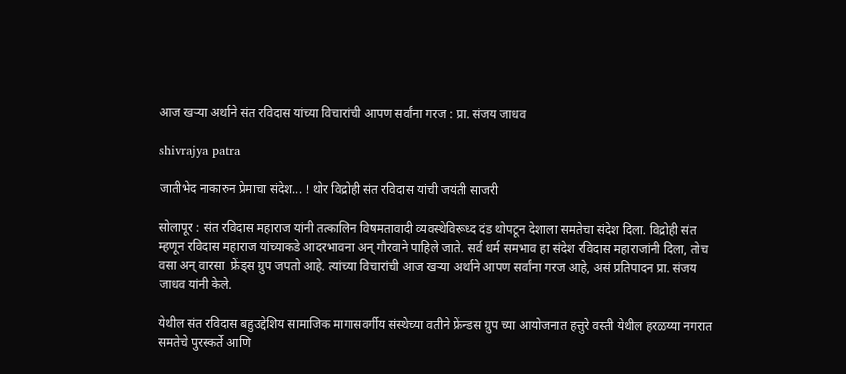आज खऱ्या अर्थाने संत रविदास यांच्या विचारांची आपण सर्वांना गरज : प्रा. संजय जाधव

shivrajya patra

जातीभेद नाकारुन प्रेमाचा संदेश... ! थोर विद्रोही संत रविदास यांची जयंती साजरी

सोलापूर : संत रविदास महाराज यांनी तत्कालिन विषमतावादी व्यवस्थेविरूध्द दंड थोपटून देशाला समतेचा संदेश दिला. विद्रोही संत म्हणून रविदास महाराज यांच्याकडे आदरभावना अन् गौरवाने पाहिले जाते. सर्व धर्म समभाव हा संदेश रविदास महाराजांनी दिला, तोच वसा अन् वारसा  फ्रेंड्स ग्रुप जपतो आहे. त्यांच्या विचारांची आज खऱ्या अर्थाने आपण सर्वांना गरज आहे, असं प्रतिपादन प्रा. संजय जाधव यांनी केले.

येथील संत रविदास बहुउद्देशिय सामाजिक मागासवर्गीय संस्थेच्या वतीने फ्रेंन्डस ग्रुप च्या आयोजनात हत्तुरे वस्ती येथील हरळय्या नगरात समतेचे पुरस्कर्ते आणि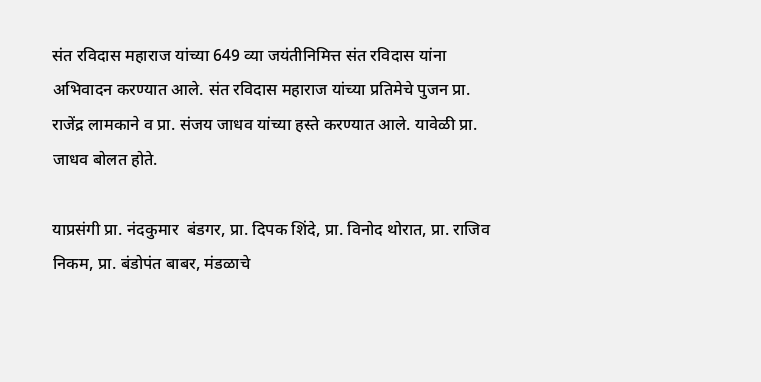संत रविदास महाराज यांच्या 649 व्या जयंतीनिमित्त संत रविदास यांना अभिवादन करण्यात आले. संत रविदास महाराज यांच्या प्रतिमेचे पुजन प्रा. राजेंद्र लामकाने व प्रा. संजय जाधव यांच्या हस्ते करण्यात आले. यावेळी प्रा. जाधव बोलत होते.

याप्रसंगी प्रा. नंदकुमार  बंडगर, प्रा. दिपक शिंदे, प्रा. विनोद थोरात, प्रा. राजिव निकम, प्रा. बंडोपंत बाबर, मंडळाचे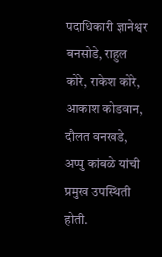पदाधिकारी ज्ञानेश्वर बनसोडे, राहुल कोरे, राकेश कोरे, आकाश कोडवान, दौलत वनखडे, अप्पु कांबळे यांची प्रमुख उपस्थिती होती.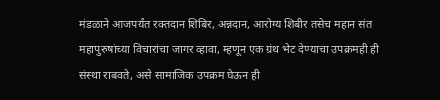मंडळाने आजपर्यंत रक्तदान शिबिर, अन्नदान, आरोग्य शिबीर तसेच महान संत  महापुरुषांच्या विचारांचा जागर व्हावा, म्हणून एक ग्रंथ भेट देण्याचा उपक्रमही ही संस्था राबवते, असे सामाजिक उपक्रम घेऊन ही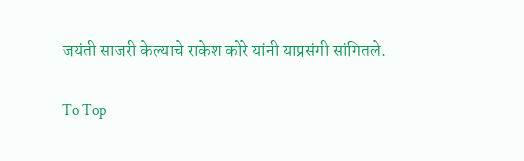जयंती साजरी केल्याचे राकेश कोरे यांनी याप्रसंगी सांगितले.

To Top